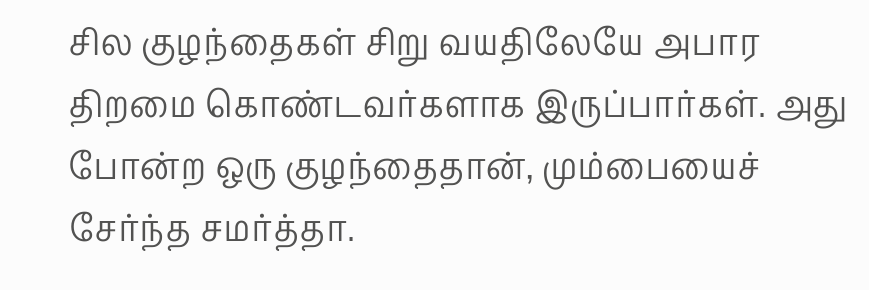சில குழந்தைகள் சிறு வயதிலேயே அபார திறமை கொண்டவர்களாக இருப்பார்கள். அது போன்ற ஒரு குழந்தைதான், மும்பையைச் சேர்ந்த சமர்த்தா.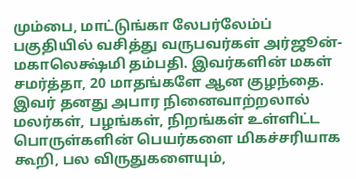மும்பை, மாட்டுங்கா லேபர்லேம்ப் பகுதியில் வசித்து வருபவர்கள் அர்ஜூன்- மகாலெக்ஷ்மி தம்பதி. இவர்களின் மகள் சமர்த்தா, 20 மாதங்களே ஆன குழந்தை. இவர் தனது அபார நினைவாற்றலால் மலர்கள், பழங்கள், நிறங்கள் உள்ளிட்ட பொருள்களின் பெயர்களை மிகச்சரியாக கூறி, பல விருதுகளையும்,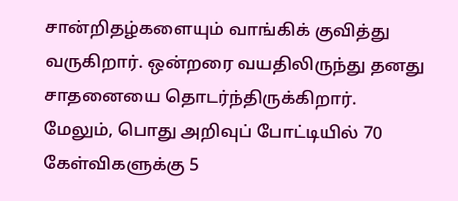சான்றிதழ்களையும் வாங்கிக் குவித்து வருகிறார். ஒன்றரை வயதிலிருந்து தனது சாதனையை தொடர்ந்திருக்கிறார்.
மேலும், பொது அறிவுப் போட்டியில் 70 கேள்விகளுக்கு 5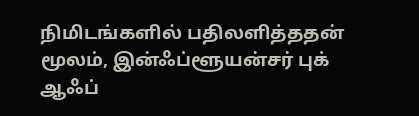நிமிடங்களில் பதிலளித்ததன் மூலம், இன்ஃப்ளூயன்சர் புக் ஆஃப்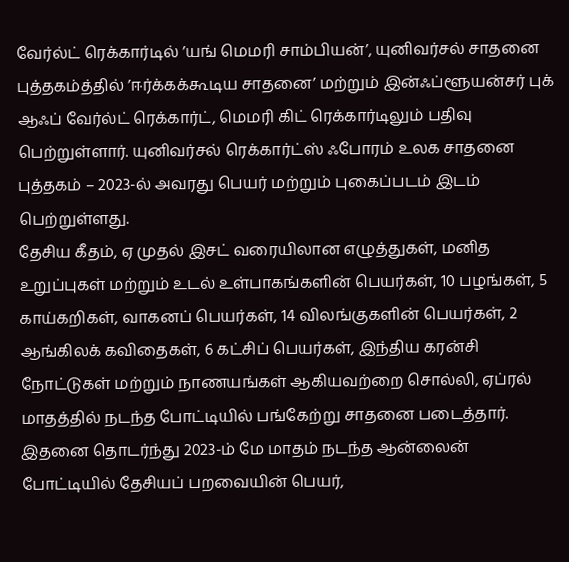வேர்ல்ட் ரெக்கார்டில் ’யங் மெமரி சாம்பியன்’, யுனிவர்சல் சாதனை புத்தகம்த்தில் ’ஈர்க்கக்கூடிய சாதனை’ மற்றும் இன்ஃப்ளூயன்சர் புக் ஆஃப் வேர்ல்ட் ரெக்கார்ட், மெமரி கிட் ரெக்கார்டிலும் பதிவு பெற்றுள்ளார். யுனிவர்சல் ரெக்கார்ட்ஸ் ஃபோரம் உலக சாதனை புத்தகம் – 2023-ல் அவரது பெயர் மற்றும் புகைப்படம் இடம் பெற்றுள்ளது.
தேசிய கீதம், ஏ முதல் இசட் வரையிலான எழுத்துகள், மனித உறுப்புகள் மற்றும் உடல் உள்பாகங்களின் பெயர்கள், 10 பழங்கள், 5 காய்கறிகள், வாகனப் பெயர்கள், 14 விலங்குகளின் பெயர்கள், 2 ஆங்கிலக் கவிதைகள், 6 கட்சிப் பெயர்கள், இந்திய கரன்சி நோட்டுகள் மற்றும் நாணயங்கள் ஆகியவற்றை சொல்லி, ஏப்ரல் மாதத்தில் நடந்த போட்டியில் பங்கேற்று சாதனை படைத்தார்.
இதனை தொடர்ந்து 2023-ம் மே மாதம் நடந்த ஆன்லைன் போட்டியில் தேசியப் பறவையின் பெயர்,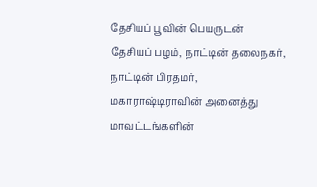தேசியப் பூவின் பெயருடன் தேசியப் பழம், நாட்டின் தலைநகர், நாட்டின் பிரதமர், மகாராஷ்டிராவின் அனைத்து மாவட்டங்களின்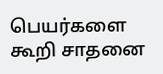பெயர்களை கூறி சாதனை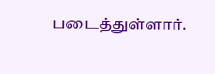படைத்துள்ளார்.